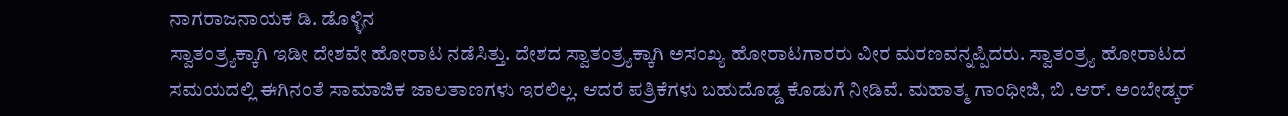ನಾಗರಾಜನಾಯಕ ಡಿ. ಡೊಳ್ಳಿನ
ಸ್ವಾತಂತ್ರ್ಯಕ್ಕಾಗಿ ಇಡೀ ದೇಶವೇ ಹೋರಾಟ ನಡೆಸಿತ್ತು. ದೇಶದ ಸ್ವಾತಂತ್ರ್ಯಕ್ಕಾಗಿ ಅಸಂಖ್ಯ ಹೋರಾಟಗಾರರು ವೀರ ಮರಣವನ್ನಪ್ಪಿದರು. ಸ್ವಾತಂತ್ರ್ಯ ಹೋರಾಟದ ಸಮಯದಲ್ಲಿ ಈಗಿನಂತೆ ಸಾಮಾಜಿಕ ಜಾಲತಾಣಗಳು ಇರಲಿಲ್ಲ. ಆದರೆ ಪತ್ರಿಕೆಗಳು ಬಹುದೊಡ್ಡ ಕೊಡುಗೆ ನೀಡಿವೆ. ಮಹಾತ್ಮ ಗಾಂಧೀಜಿ, ಬಿ .ಆರ್. ಅಂಬೇಡ್ಕರ್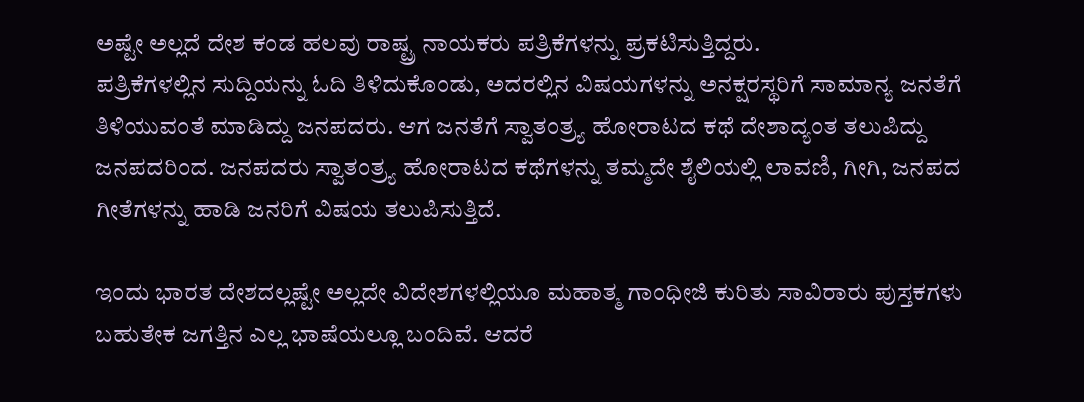ಅಷ್ಟೇ ಅಲ್ಲದೆ ದೇಶ ಕಂಡ ಹಲವು ರಾಷ್ಟ್ರ ನಾಯಕರು ಪತ್ರಿಕೆಗಳನ್ನು ಪ್ರಕಟಿಸುತ್ತಿದ್ದರು.
ಪತ್ರಿಕೆಗಳಲ್ಲಿನ ಸುದ್ದಿಯನ್ನು ಓದಿ ತಿಳಿದುಕೊಂಡು, ಅದರಲ್ಲಿನ ವಿಷಯಗಳನ್ನು ಅನಕ್ಷರಸ್ಥರಿಗೆ ಸಾಮಾನ್ಯ ಜನತೆಗೆ ತಿಳಿಯುವಂತೆ ಮಾಡಿದ್ದು ಜನಪದರು. ಆಗ ಜನತೆಗೆ ಸ್ವಾತಂತ್ರ್ಯ ಹೋರಾಟದ ಕಥೆ ದೇಶಾದ್ಯಂತ ತಲುಪಿದ್ದು ಜನಪದರಿಂದ. ಜನಪದರು ಸ್ವಾತಂತ್ರ್ಯ ಹೋರಾಟದ ಕಥೆಗಳನ್ನು ತಮ್ಮದೇ ಶೈಲಿಯಲ್ಲಿ ಲಾವಣಿ, ಗೀಗಿ, ಜನಪದ ಗೀತೆಗಳನ್ನು ಹಾಡಿ ಜನರಿಗೆ ವಿಷಯ ತಲುಪಿಸುತ್ತಿದೆ.

ಇಂದು ಭಾರತ ದೇಶದಲ್ಲಷ್ಟೇ ಅಲ್ಲದೇ ವಿದೇಶಗಳಲ್ಲಿಯೂ ಮಹಾತ್ಮ ಗಾಂಧೀಜಿ ಕುರಿತು ಸಾವಿರಾರು ಪುಸ್ತಕಗಳು ಬಹುತೇಕ ಜಗತ್ತಿನ ಎಲ್ಲ ಭಾಷೆಯಲ್ಲೂ ಬಂದಿವೆ. ಆದರೆ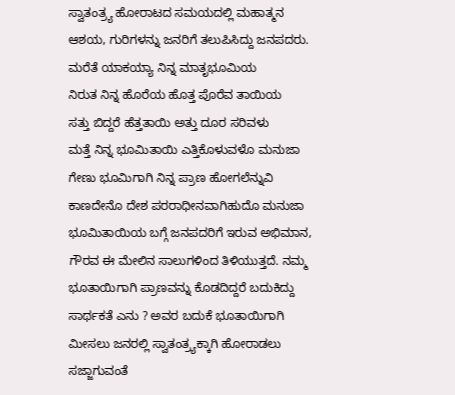ಸ್ವಾತಂತ್ರ್ಯ ಹೋರಾಟದ ಸಮಯದಲ್ಲಿ ಮಹಾತ್ಮನ ಆಶಯ, ಗುರಿಗಳನ್ನು ಜನರಿಗೆ ತಲುಪಿಸಿದ್ದು ಜನಪದರು.
ಮರೆತೆ ಯಾಕಯ್ಯಾ ನಿನ್ನ ಮಾತೃಭೂಮಿಯ
ನಿರುತ ನಿನ್ನ ಹೊರೆಯ ಹೊತ್ತ ಪೊರೆವ ತಾಯಿಯ
ಸತ್ತು ಬಿದ್ದರೆ ಹೆತ್ತತಾಯಿ ಅತ್ತು ದೂರ ಸರಿವಳು
ಮತ್ತೆ ನಿನ್ನ ಭೂಮಿತಾಯಿ ಎತ್ತಿಕೊಳುವಳೊ ಮನುಜಾ
ಗೇಣು ಭೂಮಿಗಾಗಿ ನಿನ್ನ ಪ್ರಾಣ ಹೋಗಲೆನ್ನುವಿ
ಕಾಣದೇನೊ ದೇಶ ಪರರಾಧೀನವಾಗಿಹುದೊ ಮನುಜಾ
ಭೂಮಿತಾಯಿಯ ಬಗ್ಗೆ ಜನಪದರಿಗೆ ಇರುವ ಅಭಿಮಾನ, ಗೌರವ ಈ ಮೇಲಿನ ಸಾಲುಗಳಿಂದ ತಿಳಿಯುತ್ತದೆ. ನಮ್ಮ ಭೂತಾಯಿಗಾಗಿ ಪ್ರಾಣವನ್ನು ಕೊಡದಿದ್ದರೆ ಬದುಕಿದ್ದು ಸಾರ್ಥಕತೆ ಎನು ? ಅವರ ಬದುಕೆ ಭೂತಾಯಿಗಾಗಿ ಮೀಸಲು ಜನರಲ್ಲಿ ಸ್ವಾತಂತ್ರ್ಯಕ್ಕಾಗಿ ಹೋರಾಡಲು ಸಜ್ಜಾಗುವಂತೆ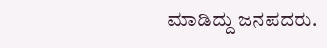ಮಾಡಿದ್ದು ಜನಪದರು.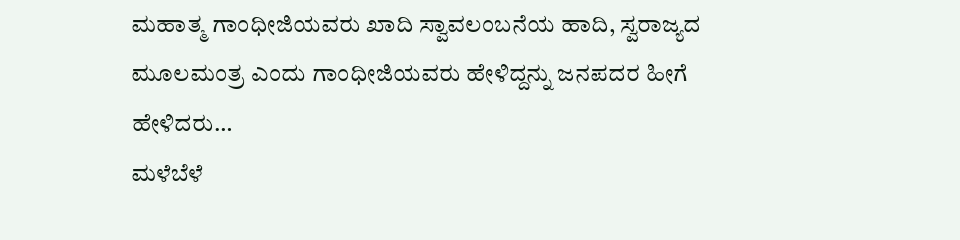ಮಹಾತ್ಮ ಗಾಂಧೀಜಿಯವರು ಖಾದಿ ಸ್ವಾವಲಂಬನೆಯ ಹಾದಿ, ಸ್ವರಾಜ್ಯದ ಮೂಲಮಂತ್ರ ಎಂದು ಗಾಂಧೀಜಿಯವರು ಹೇಳಿದ್ದನ್ನು ಜನಪದರ ಹೀಗೆ ಹೇಳಿದರು…
ಮಳೆಬೆಳೆ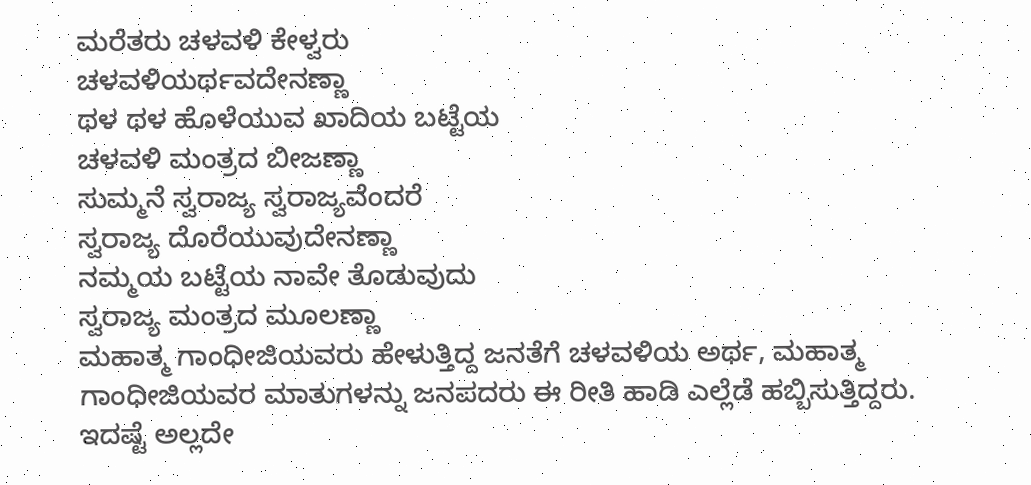ಮರೆತರು ಚಳವಳಿ ಕೇಳ್ವರು
ಚಳವಳಿಯರ್ಥವದೇನಣ್ಣಾ
ಥಳ ಥಳ ಹೊಳೆಯುವ ಖಾದಿಯ ಬಟ್ಟೆಯ
ಚಳವಳಿ ಮಂತ್ರದ ಬೀಜಣ್ಣಾ
ಸುಮ್ಮನೆ ಸ್ವರಾಜ್ಯ ಸ್ವರಾಜ್ಯವೆಂದರೆ
ಸ್ವರಾಜ್ಯ ದೊರೆಯುವುದೇನಣ್ಣಾ
ನಮ್ಮಯ ಬಟ್ಟೆಯ ನಾವೇ ತೊಡುವುದು
ಸ್ವರಾಜ್ಯ ಮಂತ್ರದ ಮೂಲಣ್ಣಾ
ಮಹಾತ್ಮ ಗಾಂಧೀಜಿಯವರು ಹೇಳುತ್ತಿದ್ದ ಜನತೆಗೆ ಚಳವಳಿಯ ಅರ್ಥ, ಮಹಾತ್ಮ ಗಾಂಧೀಜಿಯವರ ಮಾತುಗಳನ್ನು ಜನಪದರು ಈ ರೀತಿ ಹಾಡಿ ಎಲ್ಲೆಡೆ ಹಬ್ಬಿಸುತ್ತಿದ್ದರು. ಇದಷ್ಟೆ ಅಲ್ಲದೇ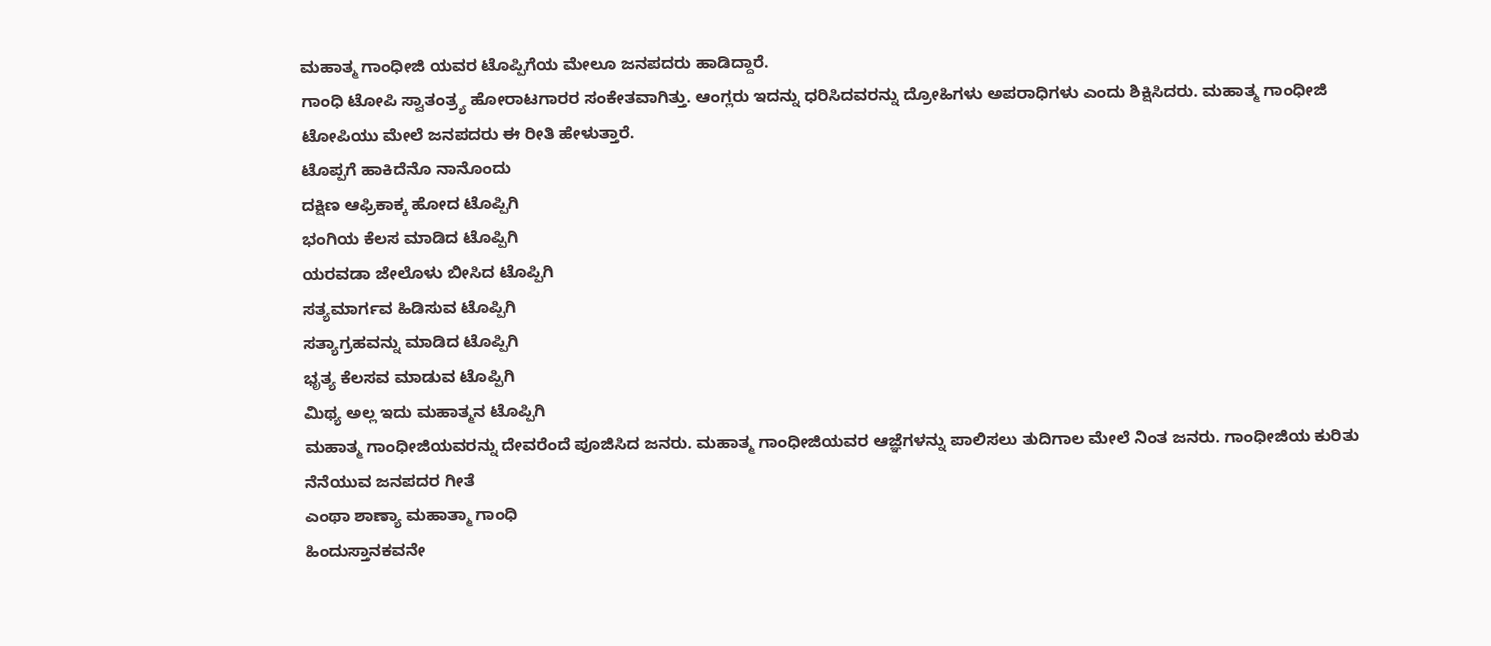ಮಹಾತ್ಮ ಗಾಂಧೀಜಿ ಯವರ ಟೊಪ್ಪಿಗೆಯ ಮೇಲೂ ಜನಪದರು ಹಾಡಿದ್ದಾರೆ.
ಗಾಂಧಿ ಟೋಪಿ ಸ್ವಾತಂತ್ರ್ಯ ಹೋರಾಟಗಾರರ ಸಂಕೇತವಾಗಿತ್ತು. ಆಂಗ್ಲರು ಇದನ್ನು ಧರಿಸಿದವರನ್ನು ದ್ರೋಹಿಗಳು ಅಪರಾಧಿಗಳು ಎಂದು ಶಿಕ್ಷಿಸಿದರು. ಮಹಾತ್ಮ ಗಾಂಧೀಜಿ ಟೋಪಿಯು ಮೇಲೆ ಜನಪದರು ಈ ರೀತಿ ಹೇಳುತ್ತಾರೆ.
ಟೊಪ್ಪಗೆ ಹಾಕಿದೆನೊ ನಾನೊಂದು
ದಕ್ಷಿಣ ಆಫ್ರಿಕಾಕ್ಕ ಹೋದ ಟೊಪ್ಪಿಗಿ
ಭಂಗಿಯ ಕೆಲಸ ಮಾಡಿದ ಟೊಪ್ಪಿಗಿ
ಯರವಡಾ ಜೇಲೊಳು ಬೀಸಿದ ಟೊಪ್ಪಿಗಿ
ಸತ್ಯಮಾರ್ಗವ ಹಿಡಿಸುವ ಟೊಪ್ಪಿಗಿ
ಸತ್ಯಾಗ್ರಹವನ್ನು ಮಾಡಿದ ಟೊಪ್ಪಿಗಿ
ಭೃತ್ಯ ಕೆಲಸವ ಮಾಡುವ ಟೊಪ್ಪಿಗಿ
ಮಿಥ್ಯ ಅಲ್ಲ ಇದು ಮಹಾತ್ಮನ ಟೊಪ್ಪಿಗಿ
ಮಹಾತ್ಮ ಗಾಂಧೀಜಿಯವರನ್ನು ದೇವರೆಂದೆ ಪೂಜಿಸಿದ ಜನರು. ಮಹಾತ್ಮ ಗಾಂಧೀಜಿಯವರ ಆಜ್ಞೆಗಳನ್ನು ಪಾಲಿಸಲು ತುದಿಗಾಲ ಮೇಲೆ ನಿಂತ ಜನರು. ಗಾಂಧೀಜಿಯ ಕುರಿತು ನೆನೆಯುವ ಜನಪದರ ಗೀತೆ
ಎಂಥಾ ಶಾಣ್ಯಾ ಮಹಾತ್ಮಾ ಗಾಂಧಿ
ಹಿಂದುಸ್ತಾನಕವನೇ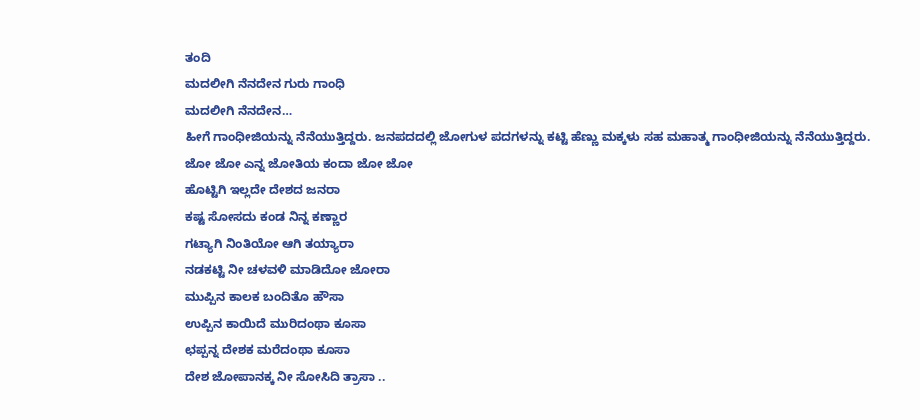ತಂದಿ
ಮದಲೀಗಿ ನೆನದೇನ ಗುರು ಗಾಂಧಿ
ಮದಲೀಗಿ ನೆನದೇನ…
ಹೀಗೆ ಗಾಂಧೀಜಿಯನ್ನು ನೆನೆಯುತ್ತಿದ್ದರು. ಜನಪದದಲ್ಲಿ ಜೋಗುಳ ಪದಗಳನ್ನು ಕಟ್ಟಿ ಹೆಣ್ಣು ಮಕ್ಕಳು ಸಹ ಮಹಾತ್ಮ ಗಾಂಧೀಜಿಯನ್ನು ನೆನೆಯುತ್ತಿದ್ದರು.
ಜೋ ಜೋ ಎನ್ನ ಜೋತಿಯ ಕಂದಾ ಜೋ ಜೋ
ಹೊಟ್ಟಿಗಿ ಇಲ್ಲದೇ ದೇಶದ ಜನರಾ
ಕಷ್ಟ ಸೋಸದು ಕಂಡ ನಿನ್ನ ಕಣ್ಣಾರ
ಗಟ್ಯಾಗಿ ನಿಂತಿಯೋ ಆಗಿ ತಯ್ಯಾರಾ
ನಡಕಟ್ಟಿ ನೀ ಚಳವಳಿ ಮಾಡಿದೋ ಜೋರಾ
ಮುಪ್ಪಿನ ಕಾಲಕ ಬಂದಿತೊ ಹೌಸಾ
ಉಪ್ಪಿನ ಕಾಯಿದೆ ಮುರಿದಂಥಾ ಕೂಸಾ
ಛಪ್ಪನ್ನ ದೇಶಕ ಮರೆದಂಥಾ ಕೂಸಾ
ದೇಶ ಜೋಪಾನಕ್ಕ ನೀ ಸೋಸಿದಿ ತ್ರಾಸಾ ..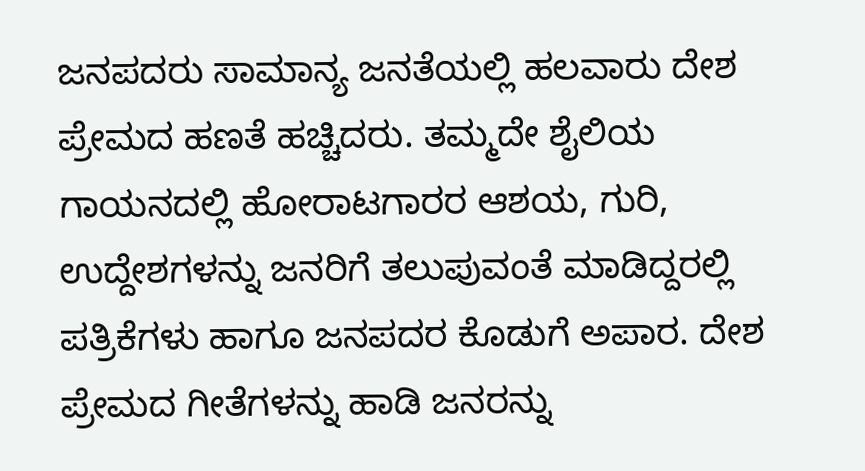ಜನಪದರು ಸಾಮಾನ್ಯ ಜನತೆಯಲ್ಲಿ ಹಲವಾರು ದೇಶ ಪ್ರೇಮದ ಹಣತೆ ಹಚ್ಚಿದರು. ತಮ್ಮದೇ ಶೈಲಿಯ ಗಾಯನದಲ್ಲಿ ಹೋರಾಟಗಾರರ ಆಶಯ, ಗುರಿ, ಉದ್ದೇಶಗಳನ್ನು ಜನರಿಗೆ ತಲುಪುವಂತೆ ಮಾಡಿದ್ದರಲ್ಲಿ ಪತ್ರಿಕೆಗಳು ಹಾಗೂ ಜನಪದರ ಕೊಡುಗೆ ಅಪಾರ. ದೇಶ ಪ್ರೇಮದ ಗೀತೆಗಳನ್ನು ಹಾಡಿ ಜನರನ್ನು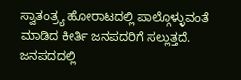ಸ್ವಾತಂತ್ರ್ಯ ಹೋರಾಟದಲ್ಲಿ ಪಾಲ್ಗೊಳ್ಳುವಂತೆ ಮಾಡಿದ ಕೀರ್ತಿ ಜನಪದರಿಗೆ ಸಲ್ಲುತ್ತದೆ.
ಜನಪದದಲ್ಲಿ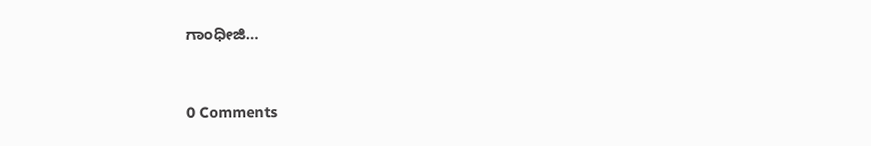ಗಾಂಧೀಜಿ…



0 Comments